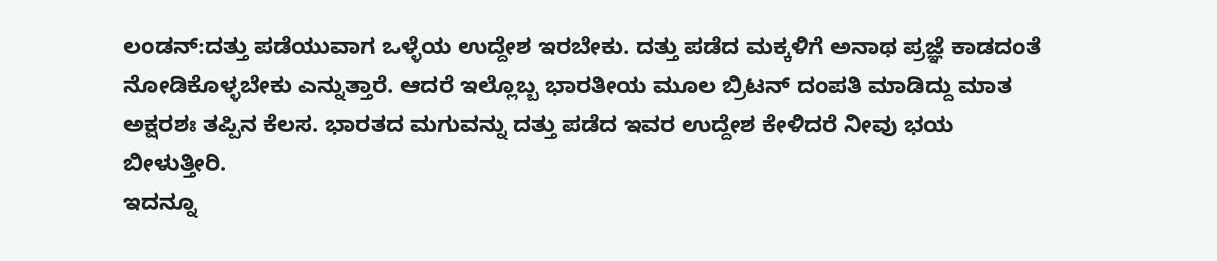ಲಂಡನ್:ದತ್ತು ಪಡೆಯುವಾಗ ಒಳ್ಳೆಯ ಉದ್ದೇಶ ಇರಬೇಕು. ದತ್ತು ಪಡೆದ ಮಕ್ಕಳಿಗೆ ಅನಾಥ ಪ್ರಜ್ಞೆ ಕಾಡದಂತೆ ನೋಡಿಕೊಳ್ಳಬೇಕು ಎನ್ನುತ್ತಾರೆ. ಆದರೆ ಇಲ್ಲೊಬ್ಬ ಭಾರತೀಯ ಮೂಲ ಬ್ರಿಟನ್ ದಂಪತಿ ಮಾಡಿದ್ದು ಮಾತ ಅಕ್ಷರಶಃ ತಪ್ಪಿನ ಕೆಲಸ. ಭಾರತದ ಮಗುವನ್ನು ದತ್ತು ಪಡೆದ ಇವರ ಉದ್ದೇಶ ಕೇಳಿದರೆ ನೀವು ಭಯ ಬೀಳುತ್ತೀರಿ.
ಇದನ್ನೂ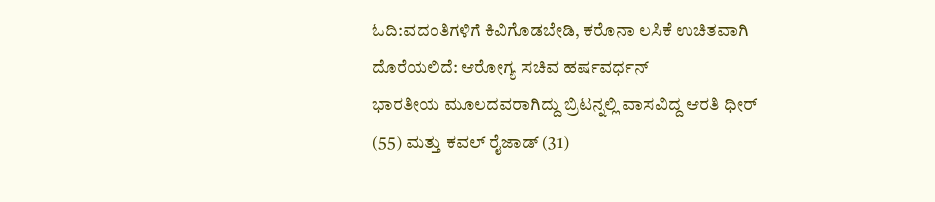ಓದಿ:ವದಂತಿಗಳಿಗೆ ಕಿವಿಗೊಡಬೇಡಿ, ಕರೊನಾ ಲಸಿಕೆ ಉಚಿತವಾಗಿ ದೊರೆಯಲಿದೆ: ಆರೋಗ್ಯ ಸಚಿವ ಹರ್ಷವರ್ಧನ್
ಭಾರತೀಯ ಮೂಲದವರಾಗಿದ್ದು ಬ್ರಿಟನ್ನಲ್ಲಿ ವಾಸವಿದ್ದ ಆರತಿ ಧೀರ್ (55) ಮತ್ತು ಕವಲ್ ರೈಜಾಡ್ (31)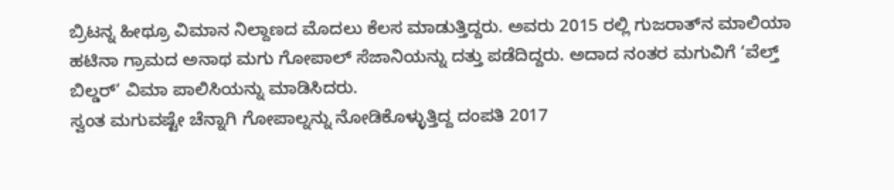ಬ್ರಿಟನ್ನ ಹೀಥ್ರೂ ವಿಮಾನ ನಿಲ್ದಾಣದ ಮೊದಲು ಕೆಲಸ ಮಾಡುತ್ತಿದ್ದರು. ಅವರು 2015 ರಲ್ಲಿ ಗುಜರಾತ್‌ನ ಮಾಲಿಯಾ ಹಟಿನಾ ಗ್ರಾಮದ ಅನಾಥ ಮಗು ಗೋಪಾಲ್ ಸೆಜಾನಿಯನ್ನು ದತ್ತು ಪಡೆದಿದ್ದರು. ಅದಾದ ನಂತರ ಮಗುವಿಗೆ ‘ವೆಲ್ತ್ ಬಿಲ್ಡರ್’ ವಿಮಾ ಪಾಲಿಸಿಯನ್ನು ಮಾಡಿಸಿದರು.
ಸ್ವಂತ ಮಗುವಷ್ಟೇ ಚೆನ್ನಾಗಿ ಗೋಪಾಲ್ನನ್ನು ನೋಡಿಕೊಳ್ಳುತ್ತಿದ್ದ ದಂಪತಿ 2017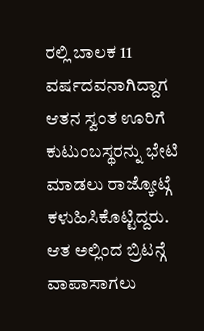ರಲ್ಲಿ ಬಾಲಕ 11 ವರ್ಷದವನಾಗಿದ್ದಾಗ ಆತನ ಸ್ವಂತ ಊರಿಗೆ ಕುಟುಂಬಸ್ಥರನ್ನು ಭೇಟಿ ಮಾಡಲು ರಾಜ್ಕೋಟ್ಗೆ ಕಳುಹಿಸಿಕೊಟ್ಟಿದ್ದರು. ಆತ ಅಲ್ಲಿಂದ ಬ್ರಿಟನ್ಗೆ ವಾಪಾಸಾಗಲು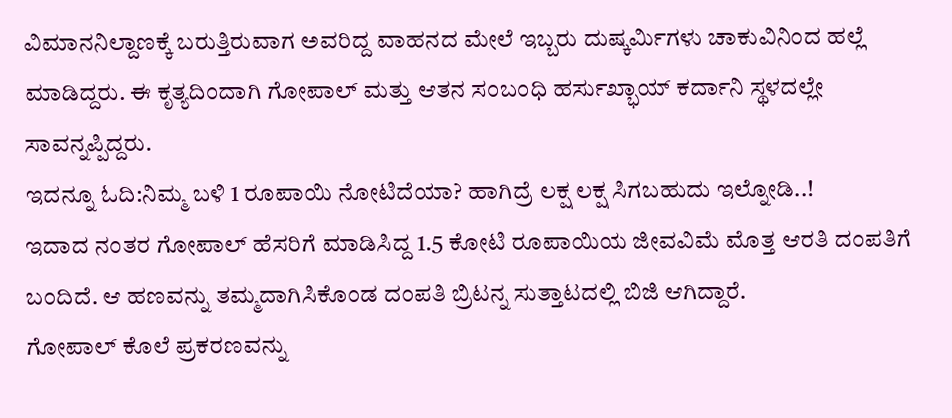ವಿಮಾನನಿಲ್ದಾಣಕ್ಕೆ ಬರುತ್ತಿರುವಾಗ ಅವರಿದ್ದ ವಾಹನದ ಮೇಲೆ ಇಬ್ಬರು ದುಷ್ಕರ್ಮಿಗಳು ಚಾಕುವಿನಿಂದ ಹಲ್ಲೆ ಮಾಡಿದ್ದರು. ಈ ಕೃತ್ಯದಿಂದಾಗಿ ಗೋಪಾಲ್ ಮತ್ತು ಆತನ ಸಂಬಂಧಿ ಹರ್ಸುಖ್ಭಾಯ್ ಕರ್ದಾನಿ ಸ್ಥಳದಲ್ಲೇ ಸಾವನ್ನಪ್ಪಿದ್ದರು.
ಇದನ್ನೂ ಓದಿ:ನಿಮ್ಮ ಬಳಿ 1 ರೂಪಾಯಿ ನೋಟಿದೆಯಾ? ಹಾಗಿದ್ರೆ ಲಕ್ಷ ಲಕ್ಷ ಸಿಗಬಹುದು ಇಲ್ನೋಡಿ..!
ಇದಾದ ನಂತರ ಗೋಪಾಲ್ ಹೆಸರಿಗೆ ಮಾಡಿಸಿದ್ದ 1.5 ಕೋಟಿ ರೂಪಾಯಿಯ ಜೀವವಿಮೆ ಮೊತ್ತ ಆರತಿ ದಂಪತಿಗೆ ಬಂದಿದೆ. ಆ ಹಣವನ್ನು ತಮ್ಮದಾಗಿಸಿಕೊಂಡ ದಂಪತಿ ಬ್ರಿಟನ್ನ ಸುತ್ತಾಟದಲ್ಲಿ ಬಿಜಿ ಆಗಿದ್ದಾರೆ.
ಗೋಪಾಲ್ ಕೊಲೆ ಪ್ರಕರಣವನ್ನು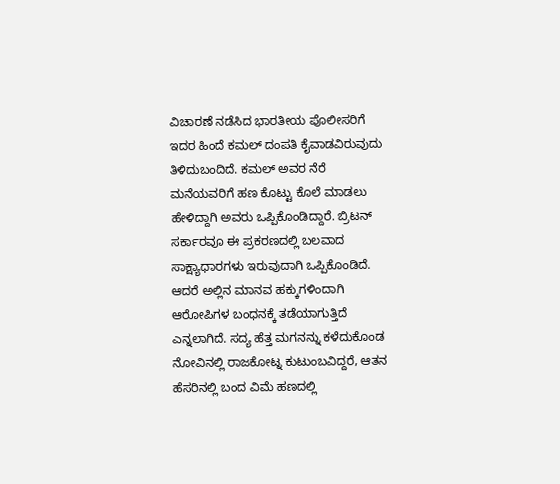ವಿಚಾರಣೆ ನಡೆಸಿದ ಭಾರತೀಯ ಪೊಲೀಸರಿಗೆ ಇದರ ಹಿಂದೆ ಕಮಲ್ ದಂಪತಿ ಕೈವಾಡವಿರುವುದು ತಿಳಿದುಬಂದಿದೆ. ಕಮಲ್ ಅವರ ನೆರೆ ಮನೆಯವರಿಗೆ ಹಣ ಕೊಟ್ಟು ಕೊಲೆ ಮಾಡಲು ಹೇಳಿದ್ದಾಗಿ ಅವರು ಒಪ್ಪಿಕೊಂಡಿದ್ದಾರೆ. ಬ್ರಿಟನ್ ಸರ್ಕಾರವೂ ಈ ಪ್ರಕರಣದಲ್ಲಿ ಬಲವಾದ ಸಾಕ್ಷ್ಯಾಧಾರಗಳು ಇರುವುದಾಗಿ ಒಪ್ಪಿಕೊಂಡಿದೆ. ಆದರೆ ಅಲ್ಲಿನ ಮಾನವ ಹಕ್ಕುಗಳಿಂದಾಗಿ ಆರೋಪಿಗಳ ಬಂಧನಕ್ಕೆ ತಡೆಯಾಗುತ್ತಿದೆ ಎನ್ನಲಾಗಿದೆ. ಸದ್ಯ ಹೆತ್ತ ಮಗನನ್ನು ಕಳೆದುಕೊಂಡ ನೋವಿನಲ್ಲಿ ರಾಜಕೋಟ್ನ ಕುಟುಂಬವಿದ್ದರೆ, ಆತನ ಹೆಸರಿನಲ್ಲಿ ಬಂದ ವಿಮೆ ಹಣದಲ್ಲಿ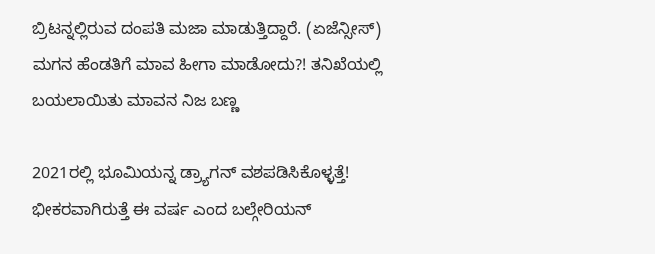ಬ್ರಿಟನ್ನಲ್ಲಿರುವ ದಂಪತಿ ಮಜಾ ಮಾಡುತ್ತಿದ್ದಾರೆ. (ಏಜೆನ್ಸೀಸ್)
ಮಗನ ಹೆಂಡತಿಗೆ ಮಾವ ಹೀಗಾ ಮಾಡೋದು?! ತನಿಖೆಯಲ್ಲಿ ಬಯಲಾಯಿತು ಮಾವನ ನಿಜ ಬಣ್ಣ

2021ರಲ್ಲಿ ಭೂಮಿಯನ್ನ ಡ್ರ್ಯಾಗನ್ ವಶಪಡಿಸಿಕೊಳ್ಳತ್ತೆ! ಭೀಕರವಾಗಿರುತ್ತೆ ಈ ವರ್ಷ ಎಂದ ಬಲ್ಗೇರಿಯನ್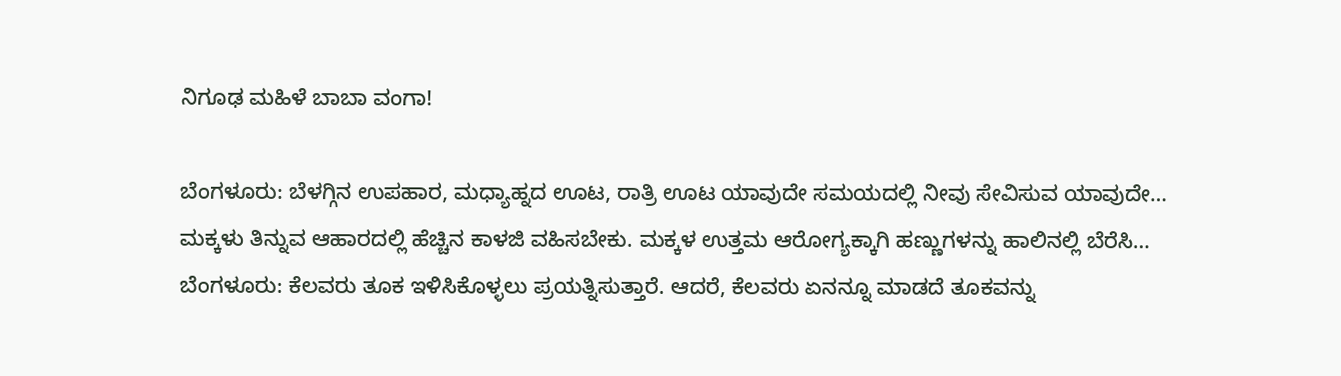ನಿಗೂಢ ಮಹಿಳೆ ಬಾಬಾ ವಂಗಾ!

ಬೆಂಗಳೂರು: ಬೆಳಗ್ಗಿನ ಉಪಹಾರ, ಮಧ್ಯಾಹ್ನದ ಊಟ, ರಾತ್ರಿ ಊಟ ಯಾವುದೇ ಸಮಯದಲ್ಲಿ ನೀವು ಸೇವಿಸುವ ಯಾವುದೇ…
ಮಕ್ಕಳು ತಿನ್ನುವ ಆಹಾರದಲ್ಲಿ ಹೆಚ್ಚಿನ ಕಾಳಜಿ ವಹಿಸಬೇಕು. ಮಕ್ಕಳ ಉತ್ತಮ ಆರೋಗ್ಯಕ್ಕಾಗಿ ಹಣ್ಣುಗಳನ್ನು ಹಾಲಿನಲ್ಲಿ ಬೆರೆಸಿ…
ಬೆಂಗಳೂರು: ಕೆಲವರು ತೂಕ ಇಳಿಸಿಕೊಳ್ಳಲು ಪ್ರಯತ್ನಿಸುತ್ತಾರೆ. ಆದರೆ, ಕೆಲವರು ಏನನ್ನೂ ಮಾಡದೆ ತೂಕವನ್ನು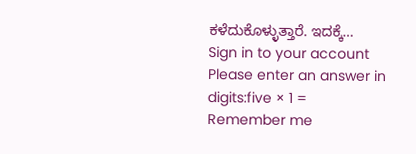ಕಳೆದುಕೊಳ್ಳುತ್ತಾರೆ. ಇದಕ್ಕೆ…
Sign in to your account
Please enter an answer in digits:five × 1 =
Remember me